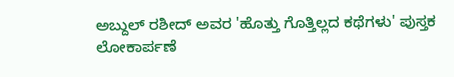ಅಬ್ದುಲ್ ರಶೀದ್ ಅವರ 'ಹೊತ್ತು ಗೊತ್ತಿಲ್ಲದ ಕಥೆಗಳು' ಪುಸ್ತಕ ಲೋಕಾರ್ಪಣೆ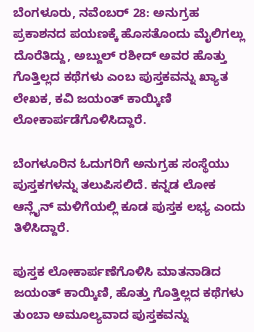ಬೆಂಗಳೂರು, ನವೆಂಬರ್ 28: ಅನುಗ್ರಹ ಪ್ರಕಾಶನದ ಪಯಣಕ್ಕೆ ಹೊಸತೊಂದು ಮೈಲಿಗಲ್ಲು ದೊರೆತಿದ್ದು, ಅಬ್ದುಲ್ ರಶೀದ್ ಅವರ ಹೊತ್ತು ಗೊತ್ತಿಲ್ಲದ ಕಥೆಗಳು ಎಂಬ ಪುಸ್ತಕವನ್ನು ಖ್ಯಾತ ಲೇಖಕ, ಕವಿ ಜಯಂತ್ ಕಾಯ್ಕಿಣಿ ಲೋಕಾರ್ಪಡೆಗೊಳಿಸಿದ್ದಾರೆ.

ಬೆಂಗಳೂರಿನ ಓದುಗರಿಗೆ ಅನುಗ್ರಹ ಸಂಸ್ಥೆಯು ಪುಸ್ತಕಗಳನ್ನು ತಲುಪಿಸಲಿದೆ. ಕನ್ನಡ ಲೋಕ ಆನ್ಲೈನ್ ಮಳಿಗೆಯಲ್ಲಿ ಕೂಡ ಪುಸ್ತಕ ಲಭ್ಯ ಎಂದು ತಿಳಿಸಿದ್ದಾರೆ.

ಪುಸ್ತಕ ಲೋಕಾರ್ಪಣೆಗೊಳಿಸಿ ಮಾತನಾಡಿದ ಜಯಂತ್ ಕಾಯ್ಕಿಣಿ, ಹೊತ್ತು ಗೊತ್ತಿಲ್ಲದ ಕಥೆಗಳು ತುಂಬಾ ಅಮೂಲ್ಯವಾದ ಪುಸ್ತಕವನ್ನು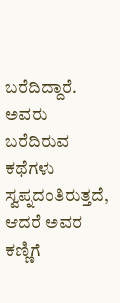ಬರೆದಿದ್ದಾರೆ. ಅವರು ಬರೆದಿರುವ ಕಥೆಗಳು ಸ್ವಪ್ನದಂತಿರುತ್ತದೆ, ಆದರೆ ಅವರ ಕಣ್ಣಿಗೆ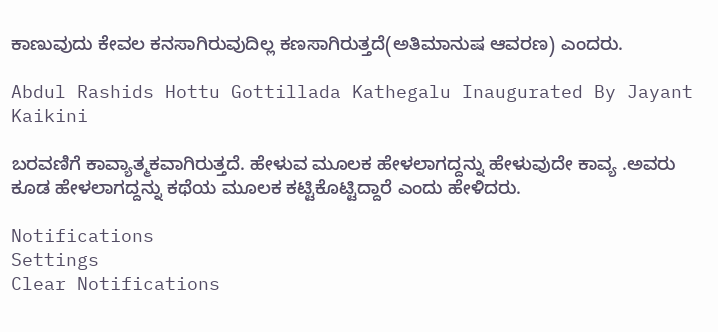ಕಾಣುವುದು ಕೇವಲ ಕನಸಾಗಿರುವುದಿಲ್ಲ ಕಣಸಾಗಿರುತ್ತದೆ(ಅತಿಮಾನುಷ ಆವರಣ) ಎಂದರು.

Abdul Rashids Hottu Gottillada Kathegalu Inaugurated By Jayant Kaikini

ಬರವಣಿಗೆ ಕಾವ್ಯಾತ್ಮಕವಾಗಿರುತ್ತದೆ. ಹೇಳುವ ಮೂಲಕ ಹೇಳಲಾಗದ್ದನ್ನು ಹೇಳುವುದೇ ಕಾವ್ಯ .ಅವರು ಕೂಡ ಹೇಳಲಾಗದ್ದನ್ನು ಕಥೆಯ ಮೂಲಕ ಕಟ್ಟಿಕೊಟ್ಟಿದ್ದಾರೆ ಎಂದು ಹೇಳಿದರು.

Notifications
Settings
Clear Notifications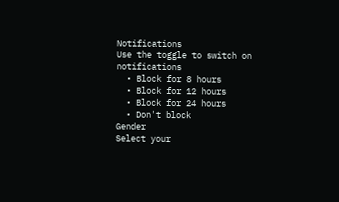Notifications
Use the toggle to switch on notifications
  • Block for 8 hours
  • Block for 12 hours
  • Block for 24 hours
  • Don't block
Gender
Select your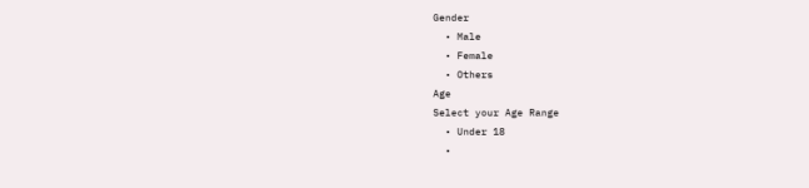Gender
  • Male
  • Female
  • Others
Age
Select your Age Range
  • Under 18
  •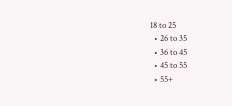18 to 25
  • 26 to 35
  • 36 to 45
  • 45 to 55
  • 55+